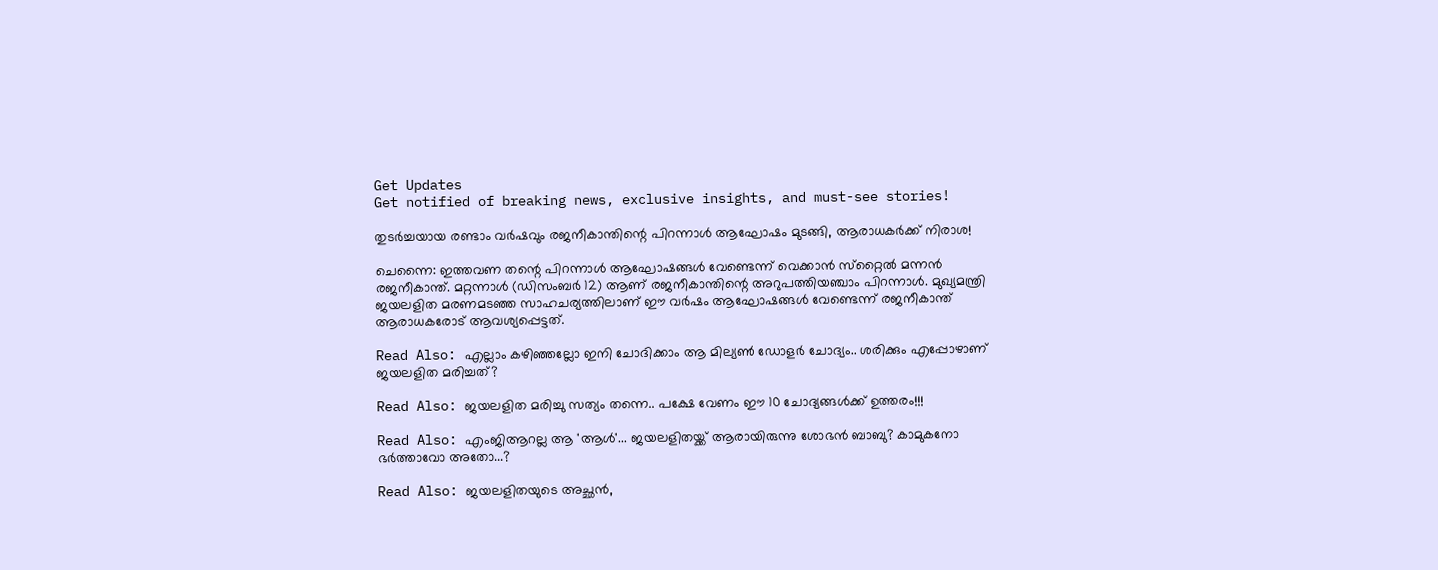Get Updates
Get notified of breaking news, exclusive insights, and must-see stories!

തുടര്‍ച്ചയായ രണ്ടാം വര്‍ഷവും രജനീകാന്തിന്റെ പിറന്നാള്‍ ആഘോഷം മുടങ്ങി, ആരാധകര്‍ക്ക് നിരാശ!

ചെന്നൈ: ഇത്തവണ തന്റെ പിറന്നാള്‍ ആഘോഷങ്ങള്‍ വേണ്ടെന്ന് വെക്കാന്‍ സ്‌റ്റൈല്‍ മന്നന്‍ രജനീകാന്ത്. മറ്റന്നാള്‍ (ഡിസംബര്‍ 12) ആണ് രജനീകാന്തിന്റെ അറുപത്തിയഞ്ചാം പിറന്നാള്‍. മുഖ്യമന്ത്രി ജയലളിത മരണമടഞ്ഞ സാഹചര്യത്തിലാണ് ഈ വര്‍ഷം ആഘോഷങ്ങള്‍ വേണ്ടെന്ന് രജനീകാന്ത് ആരാധകരോട് ആവശ്യപ്പെട്ടത്.

Read Also: എല്ലാം കഴിഞ്ഞല്ലോ ഇനി ചോദിക്കാം ആ മില്യണ്‍ ഡോളര്‍ ചോദ്യം.. ശരിക്കും എപ്പോഴാണ് ജയലളിത മരിച്ചത്?

Read Also: ജയലളിത മരിച്ചു സത്യം തന്നെ.. പക്ഷേ വേണം ഈ 10 ചോദ്യങ്ങള്‍ക്ക് ഉത്തരം!!!

Read Also: എംജിആറല്ല ആ 'ആള്‍'... ജയലളിതയ്ക്ക് ആരായിരുന്നു ശോഭന്‍ ബാബു? കാമുകനോ ഭര്‍ത്താവോ അതോ...?

Read Also: ജയലളിതയുടെ അച്ഛന്‍,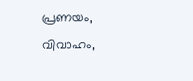പ്രണയം, വിവാഹം,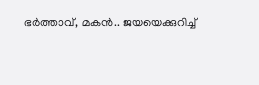ഭര്‍ത്താവ്, മകന്‍.. ജയയെക്കുറിച്ച്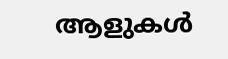ആളുകള്‍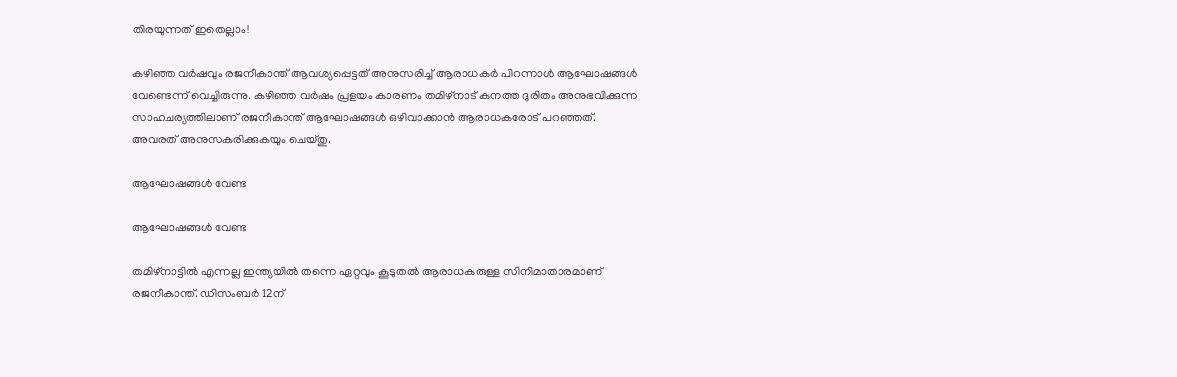തിരയുന്നത് ഇതെല്ലാം!

കഴിഞ്ഞ വര്‍ഷവും രജനീകാന്ത് ആവശ്യപ്പെട്ടത് അനുസരിച്ച് ആരാധകര്‍ പിറന്നാള്‍ ആഘോഷങ്ങള്‍ വേണ്ടെന്ന് വെച്ചിരുന്നു. കഴിഞ്ഞ വര്‍ഷം പ്രളയം കാരണം തമിഴ്‌നാട് കനത്ത ദുരിതം അനുഭവിക്കുന്ന സാഹചര്യത്തിലാണ് രജനീകാന്ത് ആഘോഷങ്ങള്‍ ഒഴിവാക്കാന്‍ ആരാധകരോട് പറഞ്ഞത്. അവരത് അനുസകരിക്കുകയും ചെയ്തു.

ആഘോഷങ്ങള്‍ വേണ്ട

ആഘോഷങ്ങള്‍ വേണ്ട

തമിഴ്‌നാട്ടില്‍ എന്നല്ല ഇന്ത്യയില്‍ തന്നെ ഏറ്റവും കൂടുതല്‍ ആരാധകരുള്ള സിനിമാതാരമാണ് രജനീകാന്ത്. ഡിസംബര്‍ 12ന്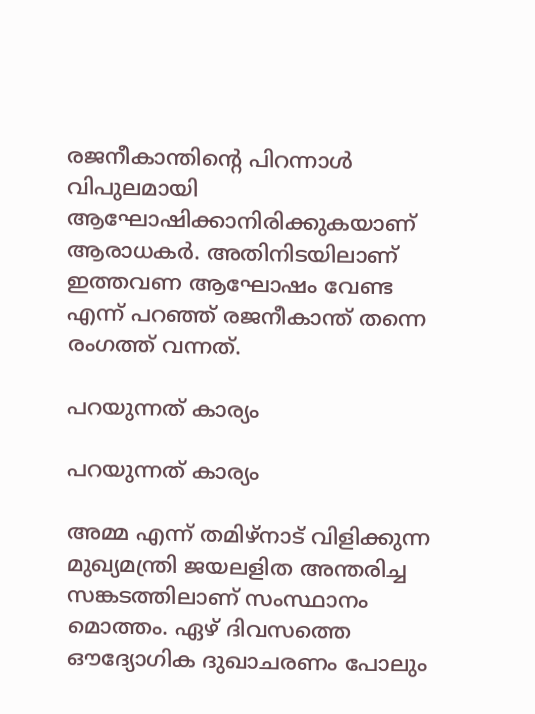രജനീകാന്തിന്റെ പിറന്നാള്‍ വിപുലമായി ആഘോഷിക്കാനിരിക്കുകയാണ് ആരാധകര്‍. അതിനിടയിലാണ് ഇത്തവണ ആഘോഷം വേണ്ട എന്ന് പറഞ്ഞ് രജനീകാന്ത് തന്നെ രംഗത്ത് വന്നത്.

പറയുന്നത് കാര്യം

പറയുന്നത് കാര്യം

അമ്മ എന്ന് തമിഴ്‌നാട് വിളിക്കുന്ന മുഖ്യമന്ത്രി ജയലളിത അന്തരിച്ച സങ്കടത്തിലാണ് സംസ്ഥാനം മൊത്തം. ഏഴ് ദിവസത്തെ ഔദ്യോഗിക ദുഖാചരണം പോലും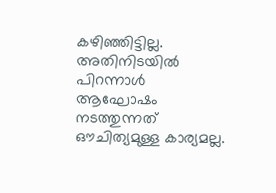കഴിഞ്ഞിട്ടില്ല. അതിനിടയില്‍ പിറന്നാള്‍ ആഘോഷം നടത്തുന്നത് ഔചിത്യമുള്ള കാര്യമല്ല.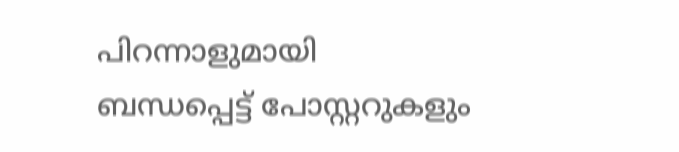പിറന്നാളുമായി ബന്ധപ്പെട്ട് പോസ്റ്ററുകളും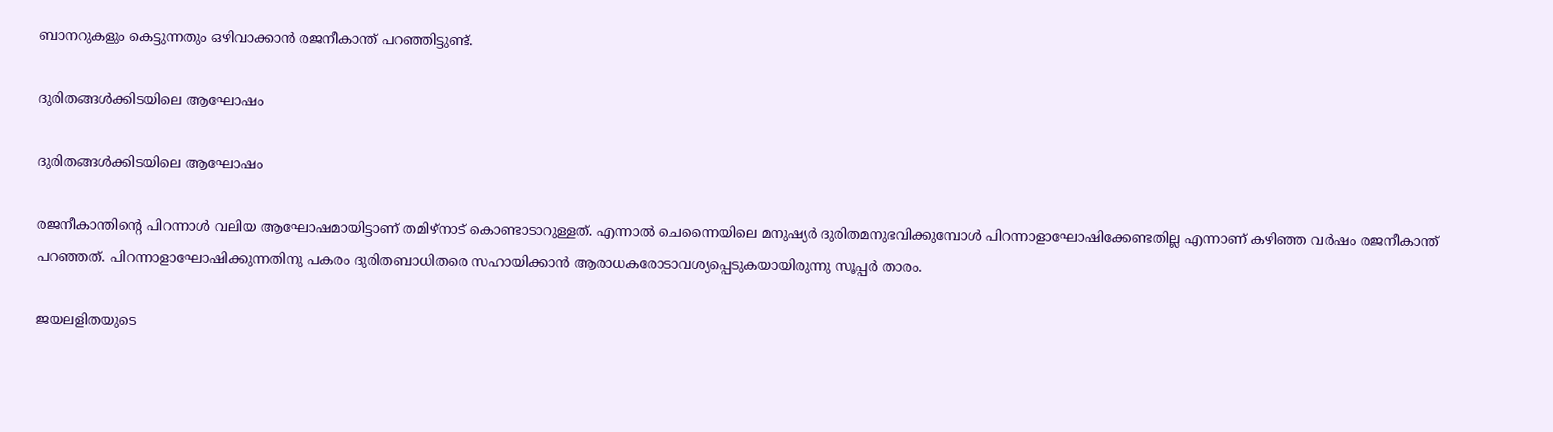ബാനറുകളും കെട്ടുന്നതും ഒഴിവാക്കാന്‍ രജനീകാന്ത് പറഞ്ഞിട്ടുണ്ട്.

ദുരിതങ്ങള്‍ക്കിടയിലെ ആഘോഷം

ദുരിതങ്ങള്‍ക്കിടയിലെ ആഘോഷം

രജനീകാന്തിന്റെ പിറന്നാള്‍ വലിയ ആഘോഷമായിട്ടാണ് തമിഴ്നാട് കൊണ്ടാടാറുള്ളത്. എന്നാല്‍ ചെന്നൈയിലെ മനുഷ്യര്‍ ദുരിതമനുഭവിക്കുമ്പോള്‍ പിറന്നാളാഘോഷിക്കേണ്ടതില്ല എന്നാണ് കഴിഞ്ഞ വര്‍ഷം രജനീകാന്ത് പറഞ്ഞത്. പിറന്നാളാഘോഷിക്കുന്നതിനു പകരം ദുരിതബാധിതരെ സഹായിക്കാന്‍ ആരാധകരോടാവശ്യപ്പെടുകയായിരുന്നു സൂപ്പര്‍ താരം.

ജയലളിതയുടെ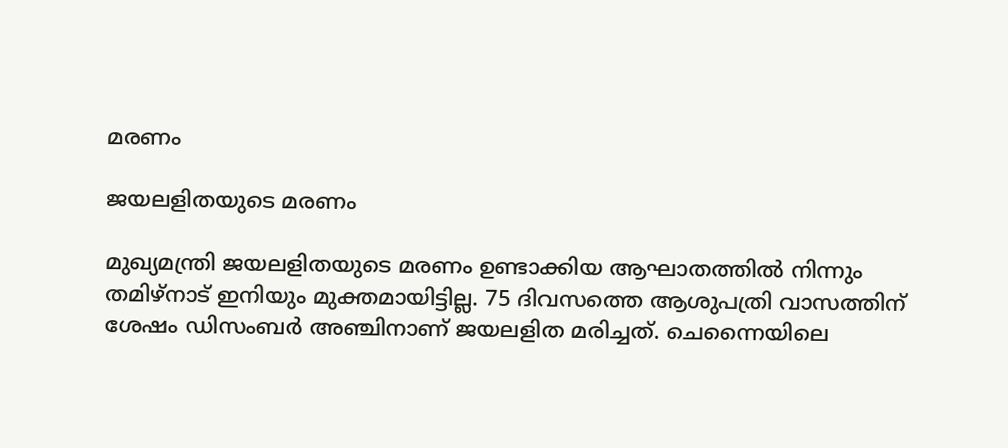മരണം

ജയലളിതയുടെ മരണം

മുഖ്യമന്ത്രി ജയലളിതയുടെ മരണം ഉണ്ടാക്കിയ ആഘാതത്തില്‍ നിന്നും തമിഴ്‌നാട് ഇനിയും മുക്തമായിട്ടില്ല. 75 ദിവസത്തെ ആശുപത്രി വാസത്തിന് ശേഷം ഡിസംബര്‍ അഞ്ചിനാണ് ജയലളിത മരിച്ചത്. ചെന്നൈയിലെ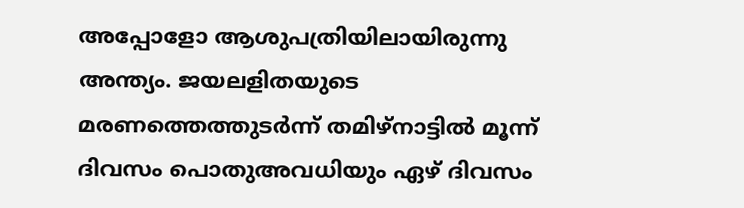അപ്പോളോ ആശുപത്രിയിലായിരുന്നു അന്ത്യം. ജയലളിതയുടെ മരണത്തെത്തുടര്‍ന്ന് തമിഴ്‌നാട്ടില്‍ മൂന്ന് ദിവസം പൊതുഅവധിയും ഏഴ് ദിവസം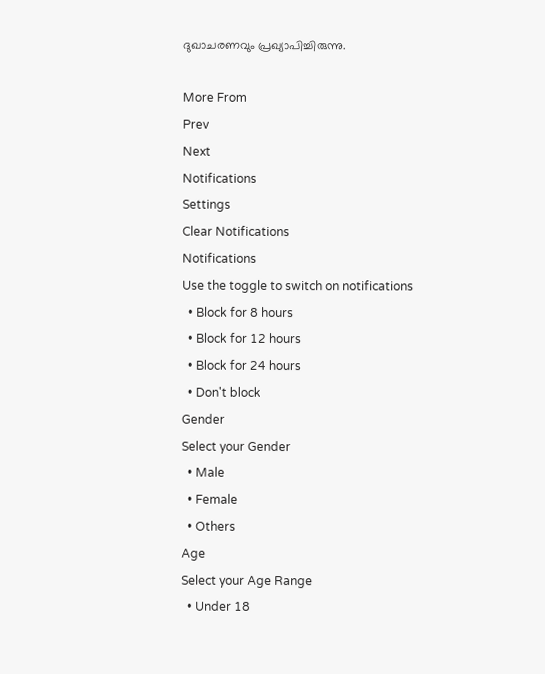ദുഖാചരണവും പ്രഖ്യാപിച്ചിരുന്നു.

More From
Prev
Next
Notifications
Settings
Clear Notifications
Notifications
Use the toggle to switch on notifications
  • Block for 8 hours
  • Block for 12 hours
  • Block for 24 hours
  • Don't block
Gender
Select your Gender
  • Male
  • Female
  • Others
Age
Select your Age Range
  • Under 18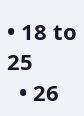• 18 to 25
  • 26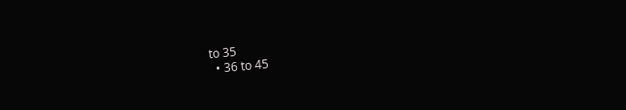to 35
  • 36 to 45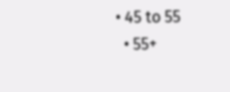• 45 to 55
  • 55+